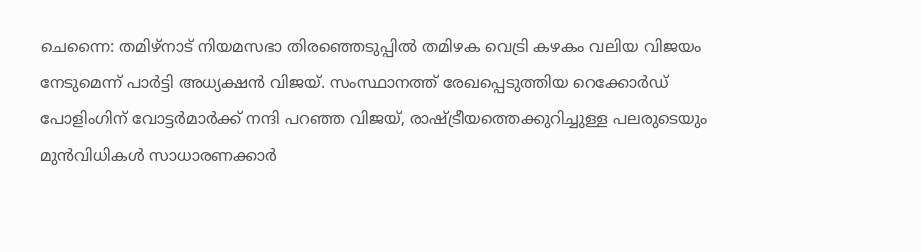ചെന്നൈ: തമിഴ്നാട് നിയമസഭാ തിരഞ്ഞെടുപ്പിൽ തമിഴക വെട്രി കഴകം വലിയ വിജയം നേടുമെന്ന് പാർട്ടി അധ്യക്ഷൻ വിജയ്. സംസ്ഥാനത്ത് രേഖപ്പെടുത്തിയ റെക്കോർഡ് പോളിംഗിന് വോട്ടർമാർക്ക് നന്ദി പറഞ്ഞ വിജയ്, രാഷ്ട്രീയത്തെക്കുറിച്ചുള്ള പലരുടെയും മുൻവിധികൾ സാധാരണക്കാർ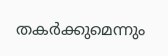തകർക്കുമെന്നും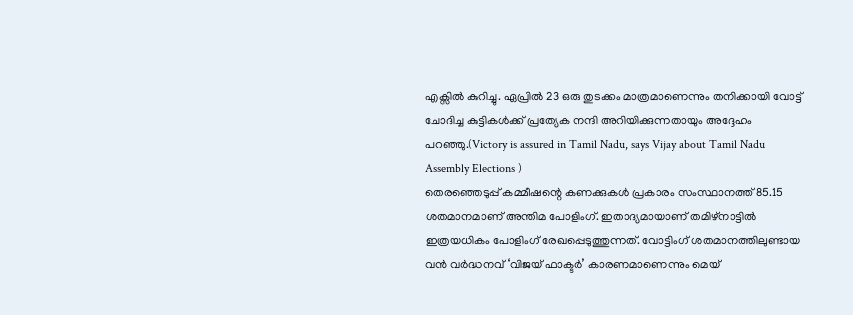എക്സിൽ കുറിച്ചു. ഏപ്രിൽ 23 ഒരു തുടക്കം മാത്രമാണെന്നും തനിക്കായി വോട്ട് ചോദിച്ച കുട്ടികൾക്ക് പ്രത്യേക നന്ദി അറിയിക്കുന്നതായും അദ്ദേഹം പറഞ്ഞു.(Victory is assured in Tamil Nadu, says Vijay about Tamil Nadu Assembly Elections )
തെരഞ്ഞെടുപ്പ് കമ്മീഷന്റെ കണക്കുകൾ പ്രകാരം സംസ്ഥാനത്ത് 85.15 ശതമാനമാണ് അന്തിമ പോളിംഗ്. ഇതാദ്യമായാണ് തമിഴ്നാട്ടിൽ ഇത്രയധികം പോളിംഗ് രേഖപ്പെടുത്തുന്നത്. വോട്ടിംഗ് ശതമാനത്തിലുണ്ടായ വൻ വർദ്ധനവ് ‘വിജയ് ഫാക്ടർ’ കാരണമാണെന്നും മെയ്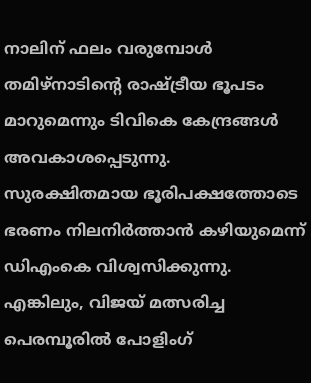നാലിന് ഫലം വരുമ്പോൾ തമിഴ്നാടിന്റെ രാഷ്ട്രീയ ഭൂപടം മാറുമെന്നും ടിവികെ കേന്ദ്രങ്ങൾ അവകാശപ്പെടുന്നു.
സുരക്ഷിതമായ ഭൂരിപക്ഷത്തോടെ ഭരണം നിലനിർത്താൻ കഴിയുമെന്ന് ഡിഎംകെ വിശ്വസിക്കുന്നു. എങ്കിലും, വിജയ് മത്സരിച്ച പെരമ്പൂരിൽ പോളിംഗ്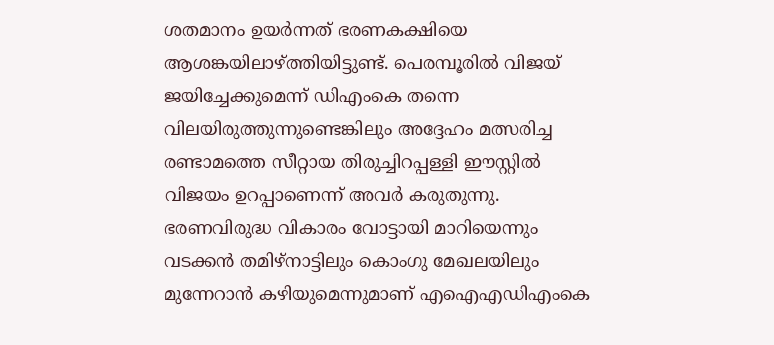ശതമാനം ഉയർന്നത് ഭരണകക്ഷിയെ ആശങ്കയിലാഴ്ത്തിയിട്ടുണ്ട്. പെരമ്പൂരിൽ വിജയ് ജയിച്ചേക്കുമെന്ന് ഡിഎംകെ തന്നെ വിലയിരുത്തുന്നുണ്ടെങ്കിലും അദ്ദേഹം മത്സരിച്ച രണ്ടാമത്തെ സീറ്റായ തിരുച്ചിറപ്പള്ളി ഈസ്റ്റിൽ വിജയം ഉറപ്പാണെന്ന് അവർ കരുതുന്നു. ഭരണവിരുദ്ധ വികാരം വോട്ടായി മാറിയെന്നും വടക്കൻ തമിഴ്നാട്ടിലും കൊംഗു മേഖലയിലും മുന്നേറാൻ കഴിയുമെന്നുമാണ് എഐഎഡിഎംകെ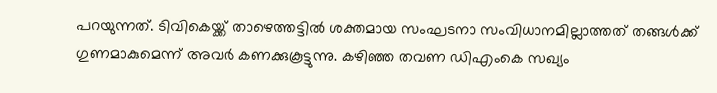പറയുന്നത്. ടിവികെയ്ക്ക് താഴെത്തട്ടിൽ ശക്തമായ സംഘടനാ സംവിധാനമില്ലാത്തത് തങ്ങൾക്ക് ഗുണമാകുമെന്ന് അവർ കണക്കുകൂട്ടുന്നു. കഴിഞ്ഞ തവണ ഡിഎംകെ സഖ്യം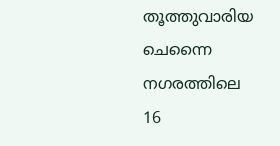തൂത്തുവാരിയ ചെന്നൈ നഗരത്തിലെ 16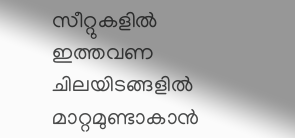സീറ്റുകളിൽ ഇത്തവണ ചിലയിടങ്ങളിൽ മാറ്റമുണ്ടാകാൻ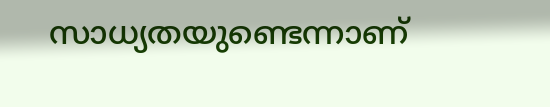സാധ്യതയുണ്ടെന്നാണ്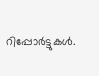റിപ്പോർട്ടുകൾ.